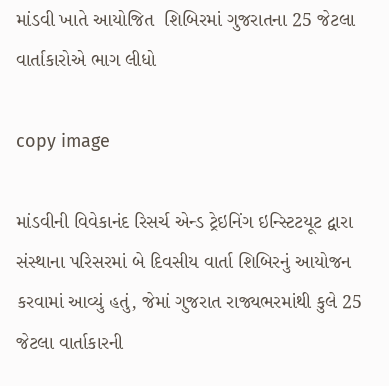માંડવી ખાતે આયોજિત  શિબિરમાં ગુજરાતના 25 જેટલા વાર્તાકારોએ ભાગ લીધો

copy image

માંડવીની વિવેકાનંદ રિસર્ચ એન્ડ ટ્રેઇનિંગ ઇન્સ્ટિટયૂટ દ્વારા સંસ્થાના પરિસરમાં બે દિવસીય વાર્તા શિબિરનું આયોજન કરવામાં આવ્યું હતું, જેમાં ગુજરાત રાજ્યભરમાંથી કુલે 25 જેટલા વાર્તાકારની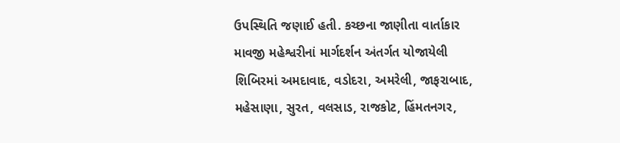ઉપસ્થિતિ જણાઈ હતી. કચ્છના જાણીતા વાર્તાકાર માવજી મહેશ્વરીનાં માર્ગદર્શન અંતર્ગત યોજાયેલી શિબિરમાં અમદાવાદ, વડોદરા, અમરેલી, જાફરાબાદ, મહેસાણા, સુરત, વલસાડ, રાજકોટ, હિંમતનગર,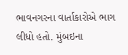ભાવનગરના વાર્તાકારોએ ભાગ લીધો હતો. મુંબઇના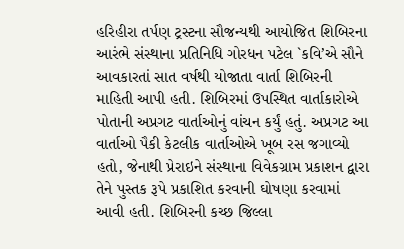હરિહીરા તર્પણ ટ્રસ્ટના સૌજન્યથી આયોજિત શિબિરના આરંભે સંસ્થાના પ્રતિનિધિ ગોરધન પટેલ `કવિ’એ સૌને આવકારતાં સાત વર્ષથી યોજાતા વાર્તા શિબિરની માહિતી આપી હતી. શિબિરમાં ઉપસ્થિત વાર્તાકારોએ પોતાની અપ્રગટ વાર્તાઓનું વાંચન કર્યું હતું. અપ્રગટ આ વાર્તાઓ પૈકી કેટલીક વાર્તાઓએ ખૂબ રસ જગાવ્યો હતો, જેનાથી પ્રેરાઇને સંસ્થાના વિવેકગ્રામ પ્રકાશન દ્વારા તેને પુસ્તક રૂપે પ્રકાશિત કરવાની ઘોષણા કરવામાં આવી હતી. શિબિરની કચ્છ જિલ્લા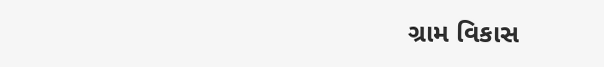ગ્રામ વિકાસ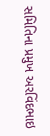સમિતિના પ્રમુખ અરવિંદભાઇ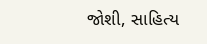જોશી, સાહિત્ય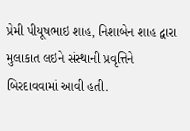પ્રેમી પીયૂષભાઇ શાહ, નિશાબેન શાહ દ્વારા  મુલાકાત લઇને સંસ્થાની પ્રવૃત્તિને બિરદાવવામાં આવી હતી.